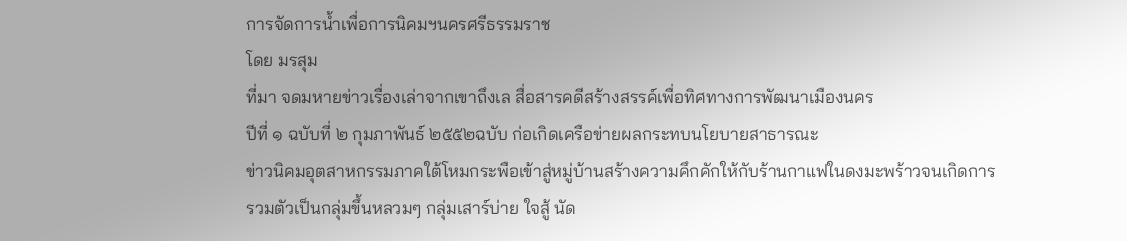การจัดการน้ำเพื่อการนิคมฯนครศรีธรรมราช
โดย มรสุม
ที่มา จดมหายข่าวเรื่องเล่าจากเขาถึงเล สื่อสารคดีสร้างสรรค์เพื่อทิศทางการพัฒนาเมืองนคร
ปีที่ ๑ ฉบับที่ ๒ กุมภาพันธ์ ๒๕๕๒ฉบับ ก่อเกิดเครือข่ายผลกระทบนโยบายสาธารณะ
ข่าวนิคมอุตสาหกรรมภาคใต้โหมกระพือเข้าสู่หมู่บ้านสร้างความคึกคักให้กับร้านกาแฟในดงมะพร้าวจนเกิดการรวมตัวเป็นกลุ่มขึ้นหลวมๆ กลุ่มเสาร์บ่าย ใจสู้ นัด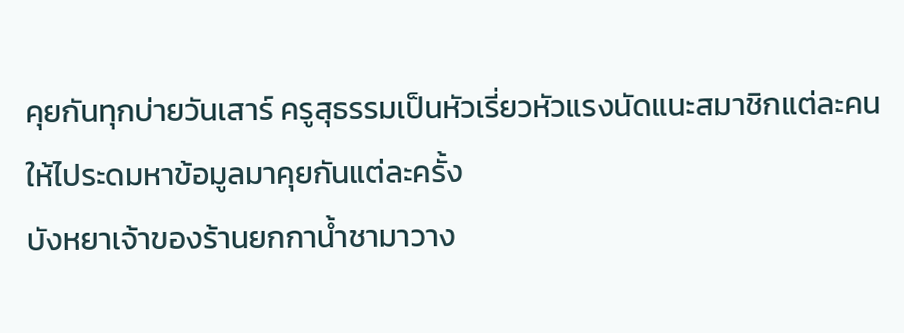คุยกันทุกบ่ายวันเสาร์ ครูสุธรรมเป็นหัวเรี่ยวหัวแรงนัดแนะสมาชิกแต่ละคนให้ไประดมหาข้อมูลมาคุยกันแต่ละครั้ง
บังหยาเจ้าของร้านยกกาน้ำชามาวาง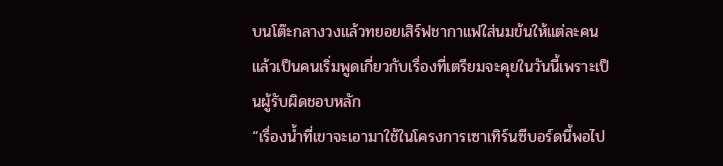บนโต๊ะกลางวงแล้วทยอยเสิร์ฟชากาแฟใส่นมข้นให้แต่ละคน แล้วเป็นคนเริ่มพูดเกี่ยวกับเรื่องที่เตรียมจะคุยในวันนี้เพราะเป็นผู้รับผิดชอบหลัก
“เรื่องน้ำที่เขาจะเอามาใช้ในโครงการเซาเทิร์นซีบอร์ดนี้พอไป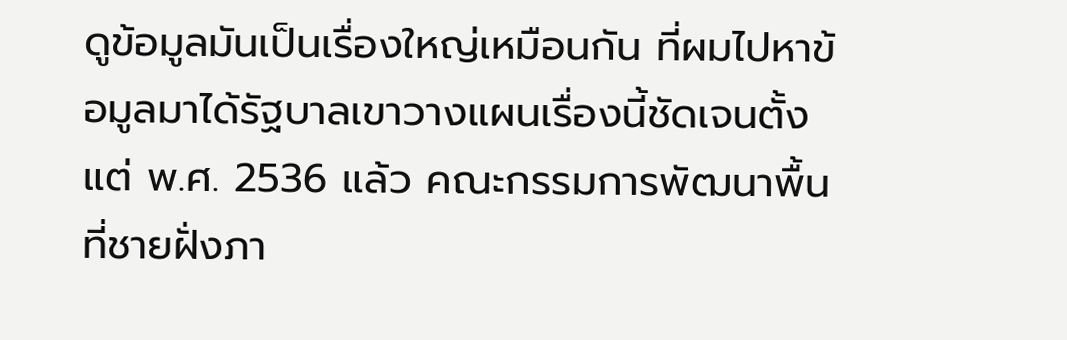ดูข้อมูลมันเป็นเรื่องใหญ่เหมือนกัน ที่ผมไปหาข้อมูลมาได้รัฐบาลเขาวางแผนเรื่องนี้ชัดเจนตั้งแต่ พ.ศ. 2536 แล้ว คณะกรรมการพัฒนาพื้นที่ชายฝั่งภา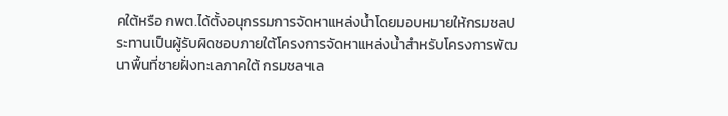คใต้หรือ กพต.ได้ตั้งอนุกรรมการจัดหาแหล่งน้ำโดยมอบหมายให้กรมชลประทานเป็นผู้รับผิดชอบภายใต้โครงการจัดหาแหล่งน้ำสำหรับโครงการพัฒนาพื้นที่ชายฝั่งทะเลภาคใต้ กรมชลฯเล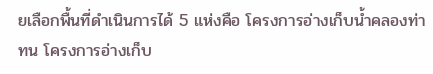ยเลือกพื้นที่ดำเนินการได้ 5 แห่งคือ โครงการอ่างเก็บน้ำคลองท่าทน โครงการอ่างเก็บ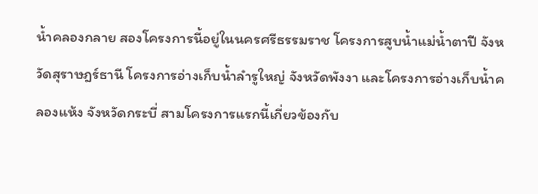น้ำคลองกลาย สองโครงการนี้อยู่ในนครศรีธรรมราช โครงการสูบน้ำแม่น้ำตาปี จังหวัดสุราษฎร์ธานี โครงการอ่างเก็บน้ำลำรูใหญ่ จังหวัดพังงา และโครงการอ่างเก็บน้ำคลองแห้ง จังหวัดกระบี่ สามโครงการแรกนี้เกี่ยวข้องกับ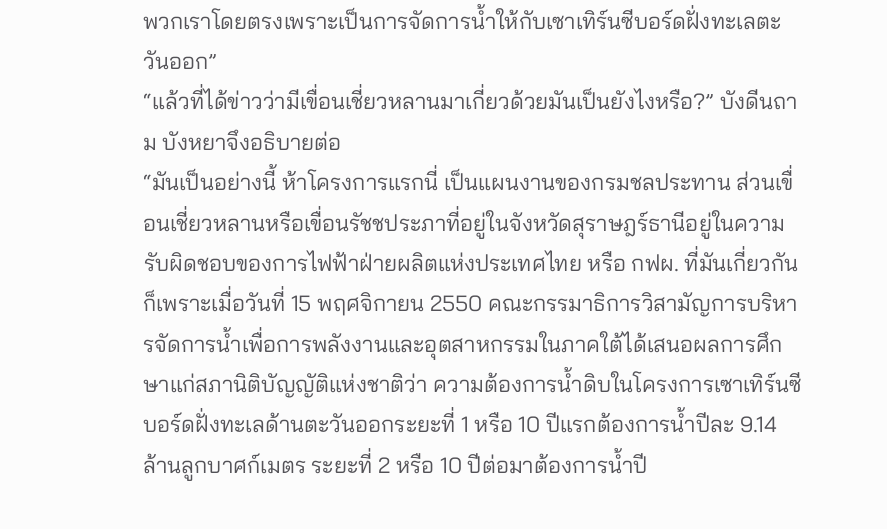พวกเราโดยตรงเพราะเป็นการจัดการน้ำให้กับเซาเทิร์นซีบอร์ดฝั่งทะเลตะวันออก”
“แล้วที่ได้ข่าวว่ามีเขื่อนเชี่ยวหลานมาเกี่ยวด้วยมันเป็นยังไงหรือ?” บังดีนถาม บังหยาจึงอธิบายต่อ
“มันเป็นอย่างนี้ ห้าโครงการแรกนี่ เป็นแผนงานของกรมชลประทาน ส่วนเขื่อนเชี่ยวหลานหรือเขื่อนรัชชประภาที่อยู่ในจังหวัดสุราษฎร์ธานีอยู่ในความรับผิดชอบของการไฟฟ้าฝ่ายผลิตแห่งประเทศไทย หรือ กฟผ. ที่มันเกี่ยวกันก็เพราะเมื่อวันที่ 15 พฤศจิกายน 2550 คณะกรรมาธิการวิสามัญการบริหารจัดการน้ำเพื่อการพลังงานและอุตสาหกรรมในภาคใต้ได้เสนอผลการศึกษาแก่สภานิติบัญญัติแห่งชาติว่า ความต้องการน้ำดิบในโครงการเซาเทิร์นซีบอร์ดฝั่งทะเลด้านตะวันออกระยะที่ 1 หรือ 10 ปีแรกต้องการน้ำปีละ 9.14 ล้านลูกบาศก์เมตร ระยะที่ 2 หรือ 10 ปีต่อมาต้องการน้ำปี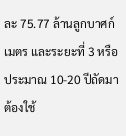ละ 75.77 ล้านลูกบาศก์เมตร และระยะที่ 3 หรือประมาณ 10-20 ปีถัดมาต้องใช้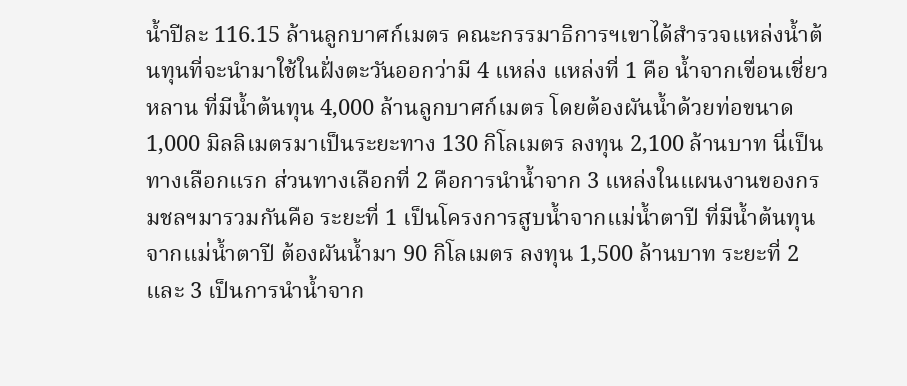น้ำปีละ 116.15 ล้านลูกบาศก์เมตร คณะกรรมาธิการฯเขาได้สำรวจแหล่งน้ำต้นทุนที่จะนำมาใช้ในฝั่งตะวันออกว่ามี 4 แหล่ง แหล่งที่ 1 คือ น้ำจากเขื่อนเชี่ยวหลาน ที่มีน้ำต้นทุน 4,000 ล้านลูกบาศก์เมตร โดยต้องผันน้ำด้วยท่อขนาด 1,000 มิลลิเมตรมาเป็นระยะทาง 130 กิโลเมตร ลงทุน 2,100 ล้านบาท นี่เป็นทางเลือกแรก ส่วนทางเลือกที่ 2 คือการนำน้ำจาก 3 แหล่งในแผนงานของกรมชลฯมารวมกันคือ ระยะที่ 1 เป็นโครงการสูบน้ำจากแม่น้ำตาปี ที่มีน้ำต้นทุนจากแม่น้ำตาปี ต้องผันน้ำมา 90 กิโลเมตร ลงทุน 1,500 ล้านบาท ระยะที่ 2 และ 3 เป็นการนำน้ำจาก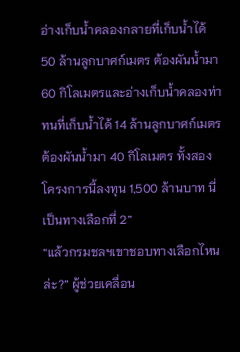อ่างเก็บน้ำคลองกลายที่เก็บน้ำได้ 50 ล้านลูกบาศก์เมตร ต้องผันน้ำมา 60 กิโลเมตรและอ่างเก็บน้ำคลองท่าทนที่เก็บน้ำได้ 14 ล้านลูกบาศก์เมตร ต้องผันน้ำมา 40 กิโลเมตร ทั้งสองโครงการนี้ลงทุน 1,500 ล้านบาท นี่เป็นทางเลือกที่ 2”
“แล้วกรมชลฯเขาชอบทางเลือกไหนล่ะ?” ผู้ช่วยเคลื่อน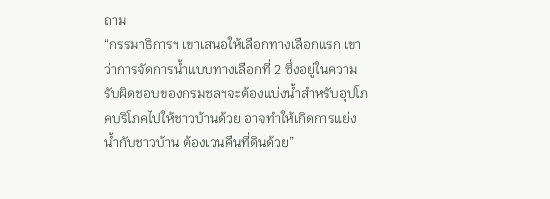ถาม
“กรรมาธิการฯ เขาเสนอให้เลือกทางเลือกแรก เขาว่าการจัดการน้ำแบบทางเลือกที่ 2 ซึ่งอยู่ในความรับผิดชอบของกรมชลฯจะต้องแบ่งน้ำสำหรับอุปโภคบริโภคไปให้ชาวบ้านด้วย อาจทำให้เกิดการแย่งน้ำกับชาวบ้าน ต้องเวนคืนที่ดินด้วย”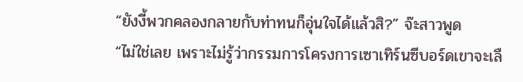“ยังงี้พวกคลองกลายกับท่าทนก็อุ่นใจได้แล้วสิ?” จ๊ะสาวพูด
“ไม่ใช่เลย เพราะไม่รู้ว่ากรรมการโครงการเซาเทิร์นซีบอร์ดเขาจะเลื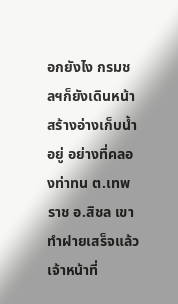อกยังไง กรมชลฯก็ยังเดินหน้าสร้างอ่างเก็บน้ำอยู่ อย่างที่คลองท่าทน ต.เทพราช อ.สิชล เขาทำฝายเสร็จแล้ว เจ้าหน้าที่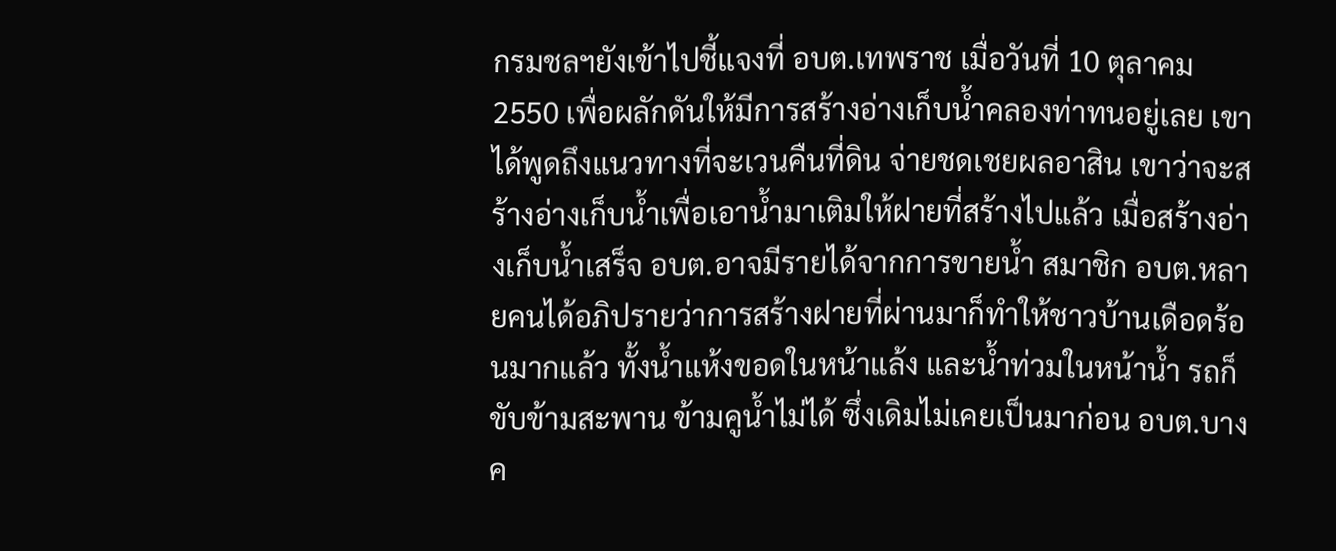กรมชลฯยังเข้าไปชี้แจงที่ อบต.เทพราช เมื่อวันที่ 10 ตุลาคม 2550 เพื่อผลักดันให้มีการสร้างอ่างเก็บน้ำคลองท่าทนอยู่เลย เขาได้พูดถึงแนวทางที่จะเวนคืนที่ดิน จ่ายชดเชยผลอาสิน เขาว่าจะสร้างอ่างเก็บน้ำเพื่อเอาน้ำมาเติมให้ฝายที่สร้างไปแล้ว เมื่อสร้างอ่างเก็บน้ำเสร็จ อบต.อาจมีรายได้จากการขายน้ำ สมาชิก อบต.หลายคนได้อภิปรายว่าการสร้างฝายที่ผ่านมาก็ทำให้ชาวบ้านเดือดร้อนมากแล้ว ทั้งน้ำแห้งขอดในหน้าแล้ง และน้ำท่วมในหน้าน้ำ รถก็ขับข้ามสะพาน ข้ามคูน้ำไม่ได้ ซึ่งเดิมไม่เคยเป็นมาก่อน อบต.บางค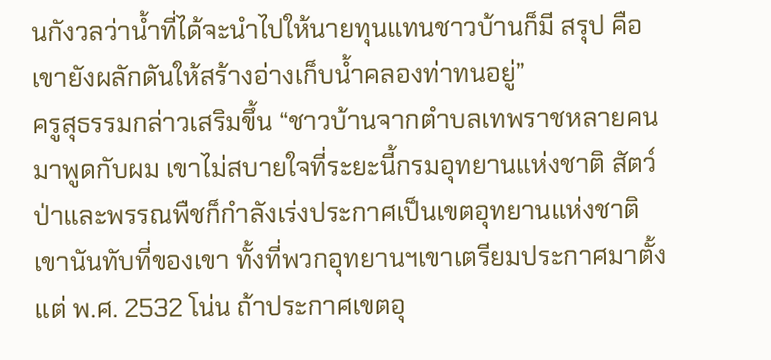นกังวลว่าน้ำที่ได้จะนำไปให้นายทุนแทนชาวบ้านก็มี สรุป คือเขายังผลักดันให้สร้างอ่างเก็บน้ำคลองท่าทนอยู่”
ครูสุธรรมกล่าวเสริมขึ้น “ชาวบ้านจากตำบลเทพราชหลายคนมาพูดกับผม เขาไม่สบายใจที่ระยะนี้กรมอุทยานแห่งชาติ สัตว์ป่าและพรรณพืชก็กำลังเร่งประกาศเป็นเขตอุทยานแห่งชาติเขานันทับที่ของเขา ทั้งที่พวกอุทยานฯเขาเตรียมประกาศมาตั้งแต่ พ.ศ. 2532 โน่น ถ้าประกาศเขตอุ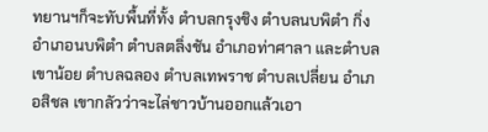ทยานฯก็จะทับพื้นที่ทั้ง ตำบลกรุงชิง ตำบลนบพิตำ กิ่งอำเภอนบพิตำ ตำบลตลิ่งชัน อำเภอท่าศาลา และตำบลเขาน้อย ตำบลฉลอง ตำบลเทพราช ตำบลเปลี่ยน อำเภอสิชล เขากลัวว่าจะไล่ชาวบ้านออกแล้วเอา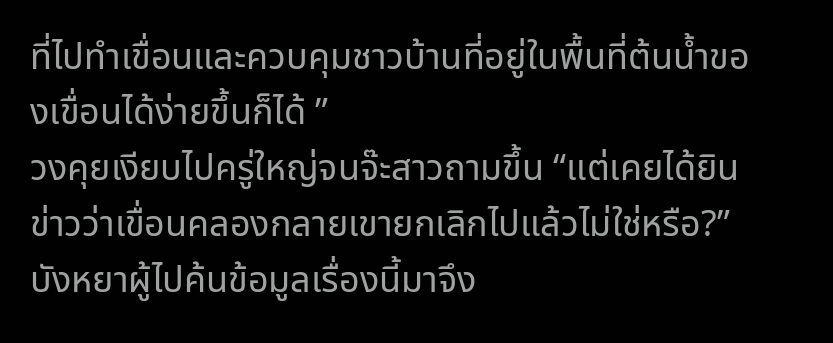ที่ไปทำเขื่อนและควบคุมชาวบ้านที่อยู่ในพื้นที่ต้นน้ำของเขื่อนได้ง่ายขึ้นก็ได้ ”
วงคุยเงียบไปครู่ใหญ่จนจ๊ะสาวถามขึ้น “แต่เคยได้ยินข่าวว่าเขื่อนคลองกลายเขายกเลิกไปแล้วไม่ใช่หรือ?” บังหยาผู้ไปค้นข้อมูลเรื่องนี้มาจึง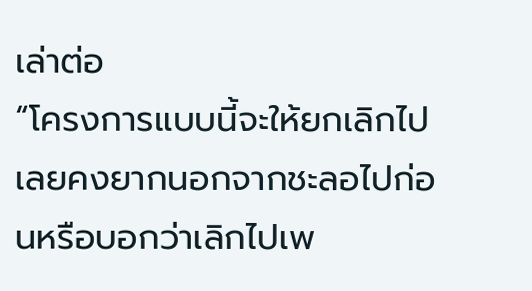เล่าต่อ
“โครงการแบบนี้จะให้ยกเลิกไปเลยคงยากนอกจากชะลอไปก่อนหรือบอกว่าเลิกไปเพ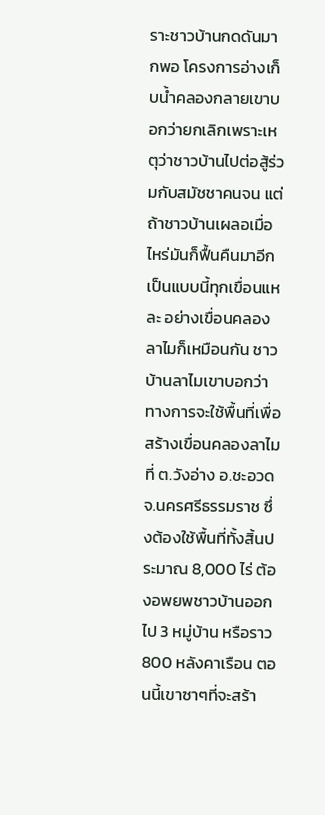ราะชาวบ้านกดดันมากพอ โครงการอ่างเก็บน้ำคลองกลายเขาบอกว่ายกเลิกเพราะเหตุว่าชาวบ้านไปต่อสู้ร่วมกับสมัชชาคนจน แต่ถ้าชาวบ้านเผลอเมื่อไหร่มันก็ฟื้นคืนมาอีก เป็นแบบนี้ทุกเขื่อนแหละ อย่างเขื่อนคลองลาไมก็เหมือนกัน ชาวบ้านลาไมเขาบอกว่าทางการจะใช้พื้นที่เพื่อสร้างเขื่อนคลองลาไมที่ ต.วังอ่าง อ.ชะอวด จ.นครศรีธรรมราช ซึ่งต้องใช้พื้นที่ทั้งสิ้นประมาณ 8,000 ไร่ ต้องอพยพชาวบ้านออกไป 3 หมู่บ้าน หรือราว 800 หลังคาเรือน ตอนนี้เขาซาๆที่จะสร้า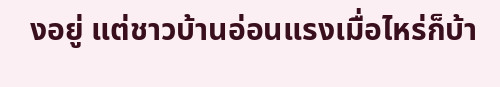งอยู่ แต่ชาวบ้านอ่อนแรงเมื่อไหร่ก็บ้า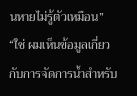นหายไม่รู้ตัวเหมือน”
“ใช่ ผมเห็นข้อมูลเกี่ยวกับการจัดการน้ำสำหรับ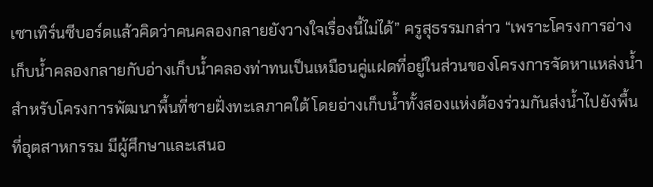เซาเทิร์นซีบอร์ดแล้วคิดว่าคนคลองกลายยังวางใจเรื่องนี้ไม่ได้” ครูสุธรรมกล่าว “เพราะโครงการอ่างเก็บน้ำคลองกลายกับอ่างเก็บน้ำคลองท่าทนเป็นเหมือนคู่แฝดที่อยู่ในส่วนของโครงการจัดหาแหล่งน้ำสำหรับโครงการพัฒนาพื้นที่ชายฝั่งทะเลภาคใต้ โดยอ่างเก็บน้ำทั้งสองแห่งต้องร่วมกันส่งน้ำไปยังพื้นที่อุตสาหกรรม มีผู้ศึกษาและเสนอ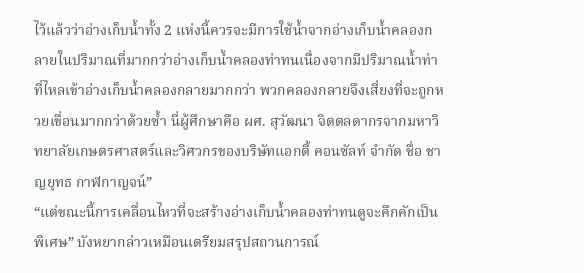ไว้แล้วว่าอ่างเก็บน้ำทั้ง 2 แห่งนี้ควรจะมีการใช้น้ำจากอ่างเก็บน้ำคลองกลายในปริมาณที่มากกว่าอ่างเก็บน้ำคลองท่าทนเนื่องจากมีปริมาณน้ำท่าที่ไหลเข้าอ่างเก็บน้ำคลองกลายมากกว่า พวกคลองกลายจึงเสี่ยงที่จะถูกหวยเขื่อนมากกว่าด้วยซ้ำ นี่ผู้ศึกษาคือ ผศ. สุวัฒนา จิตตลดากรจากมหาวิทยาลัยเกษตรศาสตร์และวิศวกรของบริษัทแอกตี้ คอนซัลท์ จำกัด ชื่อ ชาญยุทธ กาฬกาญจน์”
“แต่ขณะนี้การเคลื่อนไหวที่จะสร้างอ่างเก็บน้ำคลองท่าทนดูจะคึกคักเป็นพิเศษ” บังหยากล่าวเหมือนเตรียมสรุปสถานการณ์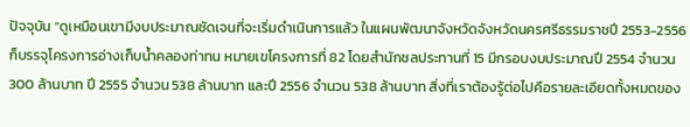ปัจจุบัน “ดูเหมือนเขามีงบประมาณชัดเจนที่จะเริ่มดำเนินการแล้ว ในแผนพัฒนาจังหวัดจังหวัดนครศรีธรรมราชปี 2553-2556 ก็บรรจุโครงการอ่างเก็บน้ำคลองท่าทน หมายเขโครงการที่ 82 โดยสำนักชลประทานที่ 15 มีกรอบงบประมาณปี 2554 จำนวน 300 ล้านบาท ปี 2555 จำนวน 538 ล้านบาท และปี 2556 จำนวน 538 ล้านบาท สิ่งที่เราต้องรู้ต่อไปคือรายละเอียดทั้งหมดของ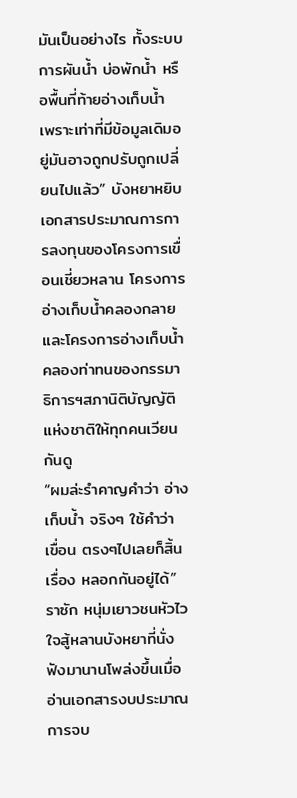มันเป็นอย่างไร ทั้งระบบการผันน้ำ บ่อพักน้ำ หรือพื้นที่ท้ายอ่างเก็บน้ำ เพราะเท่าที่มีข้อมูลเดิมอยู่มันอาจถูกปรับถูกเปลี่ยนไปแล้ว” บังหยาหยิบเอกสารประมาณการการลงทุนของโครงการเขื่อนเชี่ยวหลาน โครงการอ่างเก็บน้ำคลองกลาย และโครงการอ่างเก็บน้ำคลองท่าทนของกรรมาธิการฯสภานิติบัญญัติแห่งชาติให้ทุกคนเวียนกันดู
“ผมล่ะรำคาญคำว่า อ่างเก็บน้ำ จริงๆ ใช้คำว่า เขื่อน ตรงๆไปเลยก็สิ้นเรื่อง หลอกกันอยู่ได้” ราซัก หนุ่มเยาวชนหัวไวใจสู้หลานบังหยาที่นั่งฟังมานานโพล่งขึ้นเมื่ออ่านเอกสารงบประมาณการจบ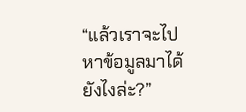“แล้วเราจะไปหาข้อมูลมาได้ยังไงล่ะ?”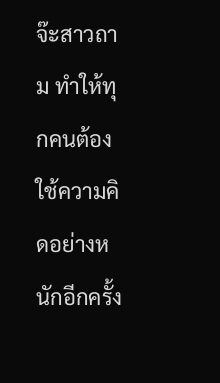จ๊ะสาวถาม ทำให้ทุกคนต้องใช้ความคิดอย่างหนักอีกครั้ง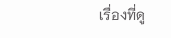เรื่องที่ดู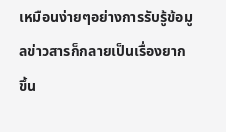เหมือนง่ายๆอย่างการรับรู้ข้อมูลข่าวสารก็กลายเป็นเรื่องยากขึ้น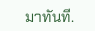มาทันที.